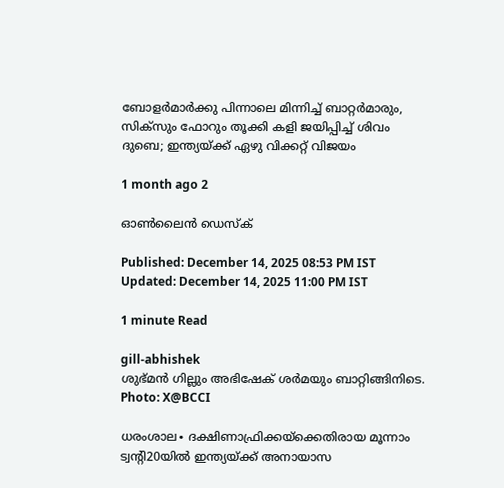ബോളർമാർക്കു പിന്നാലെ മിന്നിച്ച് ബാറ്റർമാരും, സിക്സും ഫോറും തൂക്കി കളി ജയിപ്പിച്ച് ശിവം ദുബെ; ഇന്ത്യയ്ക്ക് ഏഴു വിക്കറ്റ് വിജയം

1 month ago 2

ഓൺലൈൻ ഡെസ്ക്

Published: December 14, 2025 08:53 PM IST Updated: December 14, 2025 11:00 PM IST

1 minute Read

gill-abhishek
ശുഭ്മൻ ഗില്ലും അഭിഷേക് ശർമയും ബാറ്റിങ്ങിനിടെ. Photo: X@BCCI

ധരംശാല∙ ദക്ഷിണാഫ്രിക്കയ്ക്കെതിരായ മൂന്നാം ട്വന്റി20യിൽ ഇന്ത്യയ്ക്ക് അനായാസ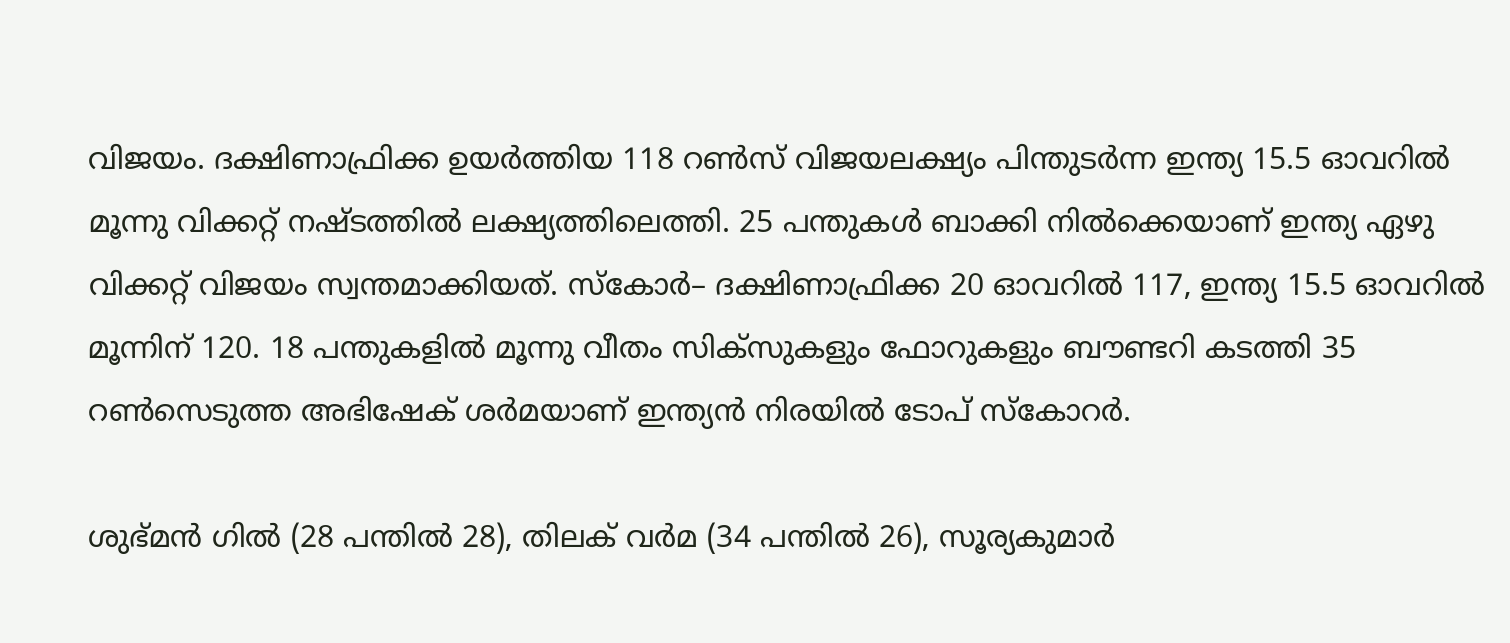വിജയം. ദക്ഷിണാഫ്രിക്ക ഉയർത്തിയ 118 റണ്‍സ് വിജയലക്ഷ്യം പിന്തുടർന്ന ഇന്ത്യ 15.5 ഓവറിൽ മൂന്നു വിക്കറ്റ് നഷ്ടത്തിൽ ലക്ഷ്യത്തിലെത്തി. 25 പന്തുകൾ ബാക്കി നിൽക്കെയാണ് ഇന്ത്യ ഏഴു വിക്കറ്റ് വിജയം സ്വന്തമാക്കിയത്. സ്കോർ– ദക്ഷിണാഫ്രിക്ക 20 ഓവറിൽ 117, ഇന്ത്യ 15.5 ഓവറിൽ മൂന്നിന് 120. 18 പന്തുകളിൽ മൂന്നു വീതം സിക്സുകളും ഫോറുകളും ബൗണ്ടറി കടത്തി 35 റൺസെടുത്ത അഭിഷേക് ശർമയാണ് ഇന്ത്യൻ നിരയില്‍ ടോപ് സ്കോറർ.

ശുഭ്മൻ ഗിൽ (28 പന്തിൽ 28), തിലക് വർമ (34 പന്തിൽ 26), സൂര്യകുമാർ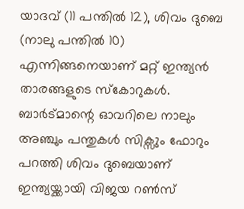യാദവ് (11 പന്തിൽ 12), ശിവം ദുബെ (നാലു പന്തിൽ 10) എന്നിങ്ങനെയാണ് മറ്റ് ഇന്ത്യൻ താരങ്ങളുടെ സ്കോറുകൾ. ബാർട്മാന്റെ ഓവറിലെ നാലും അഞ്ചും പന്തുകൾ സിക്സും ഫോറും പറത്തി ശിവം ദുബെയാണ് ഇന്ത്യയ്ക്കായി വിജയ റൺ‌സ്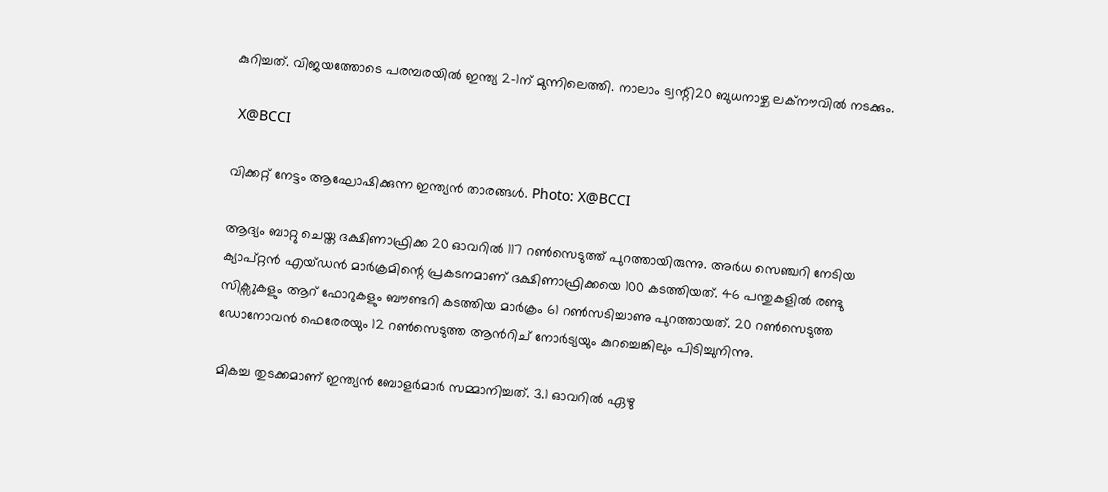കുറിച്ചത്. വിജയത്തോടെ പരമ്പരയിൽ ഇന്ത്യ 2–1ന് മുന്നിലെത്തി. നാലാം ട്വന്റി20 ബുധനാഴ്ച ലക്നൗവിൽ നടക്കും.

 X@BCCI

വിക്കറ്റ് നേട്ടം ആഘോഷിക്കുന്ന ഇന്ത്യൻ താരങ്ങൾ. Photo: X@BCCI

ആദ്യം ബാറ്റു ചെയ്ത ദക്ഷിണാഫ്രിക്ക 20 ഓവറിൽ 117 റൺസെടുത്ത് പുറത്തായിരുന്നു. അർധ സെഞ്ചറി നേടിയ ക്യാപ്റ്റൻ എയ്ഡൻ മാർക്രമിന്റെ പ്രകടനമാണ് ദക്ഷിണാഫ്രിക്കയെ 100 കടത്തിയത്. 46 പന്തുകളിൽ രണ്ടു സിക്സുകളും ആറ് ഫോറുകളും ബൗണ്ടറി കടത്തിയ മാർക്രം 61 റൺസടിച്ചാണു പുറത്തായത്. 20 റൺസെടുത്ത ഡോനോവൻ ഫെരേരയും 12 റൺസെടുത്ത ആൻറിച് നോർട്യയും കുറച്ചെങ്കിലും പിടിച്ചുനിന്നു.

മികച്ച തുടക്കമാണ് ഇന്ത്യൻ ബോളർമാർ സമ്മാനിച്ചത്. 3.1 ഓവറിൽ ഏഴു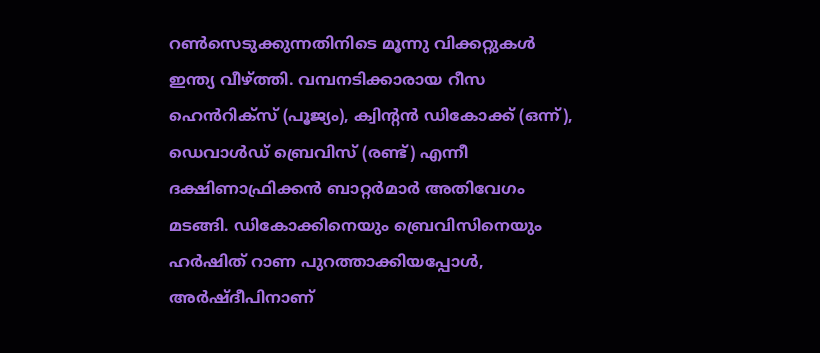റൺസെടുക്കുന്നതിനിടെ മൂന്നു വിക്കറ്റുകൾ ഇന്ത്യ വീഴ്ത്തി. വമ്പനടിക്കാരായ റീസ ഹെൻറിക്സ് (പൂജ്യം), ക്വിന്റൻ ഡികോക്ക് (ഒന്ന്), ഡെവാൾഡ് ബ്രെവിസ് (രണ്ട്) എന്നീ ദക്ഷിണാഫ്രിക്കൻ ബാറ്റർമാർ അതിവേഗം മടങ്ങി. ഡികോക്കിനെയും ബ്രെവിസിനെയും ഹർഷിത് റാണ പുറത്താക്കിയപ്പോൾ, അർഷ്ദീപിനാണ്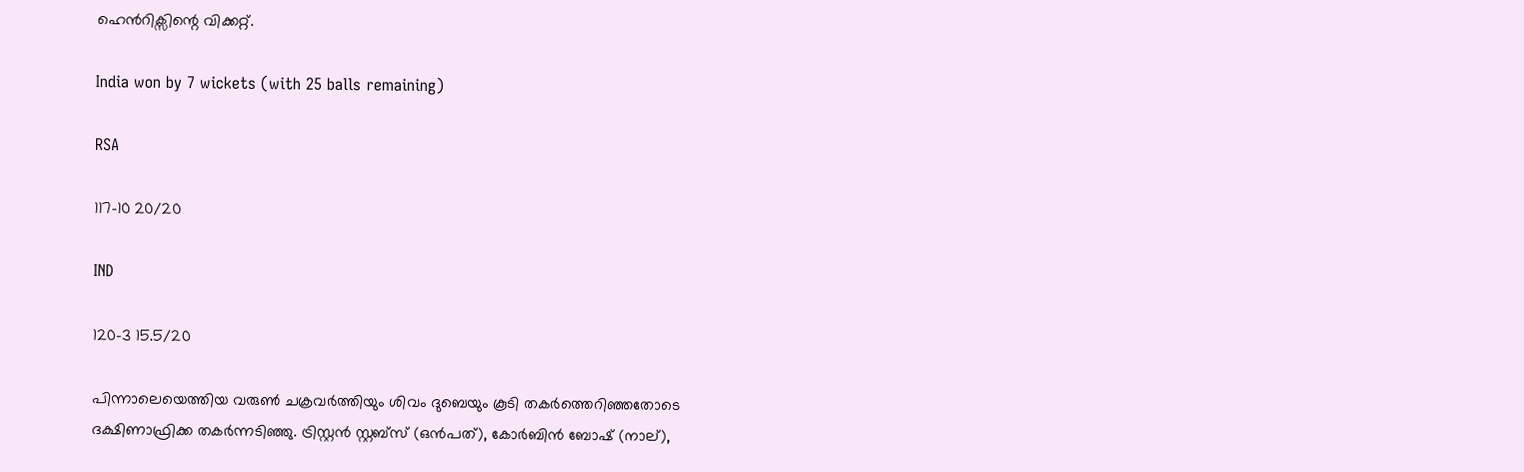ഹെൻറിക്സിന്റെ വിക്കറ്റ്.

India won by 7 wickets (with 25 balls remaining)

RSA

117-10 20/20

IND

120-3 15.5/20

പിന്നാലെയെത്തിയ വരുൺ ചക്രവർത്തിയും ശിവം ദുബെയും കൂടി തകർത്തെറിഞ്ഞതോടെ ദക്ഷിണാഫ്രിക്ക തകർന്നടിഞ്ഞു. ട്രിസ്റ്റൻ സ്റ്റബ്സ് (ഒൻപത്), കോർബിൻ ബോഷ് (നാല്),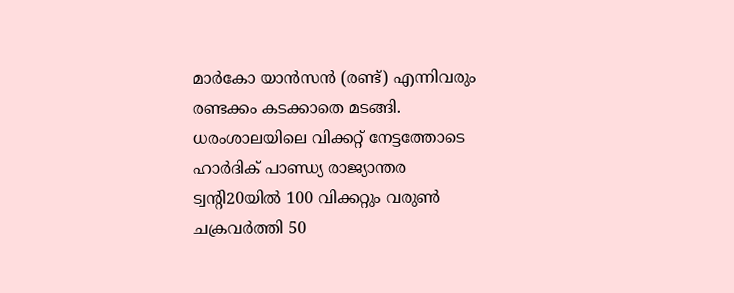മാർകോ യാൻസൻ (രണ്ട്) എന്നിവരും രണ്ടക്കം കടക്കാതെ മടങ്ങി. ധരംശാലയിലെ വിക്കറ്റ് നേട്ടത്തോടെ ഹാർദിക് പാണ്ഡ്യ രാജ്യാന്തര ട്വന്റി20യിൽ‍ 100 വിക്കറ്റും വരുണ്‍ ചക്രവർത്തി 50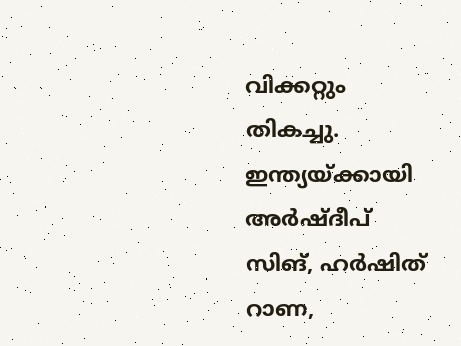വിക്കറ്റും തികച്ചു. ഇന്ത്യയ്ക്കായി അർഷ്ദീപ് സിങ്, ഹർഷിത് റാണ,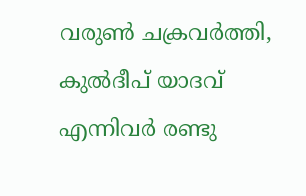വരുണ്‍ ചക്രവർത്തി, കുൽദീപ് യാദവ് എന്നിവർ രണ്ടു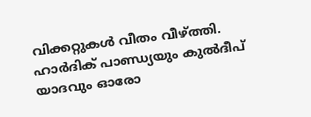വിക്കറ്റുകൾ വീതം വീഴ്ത്തി. ഹാർദിക് പാണ്ഡ്യയും കുൽദീപ് യാദവും ഓരോ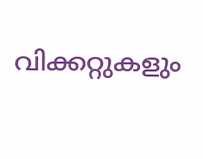വിക്കറ്റുകളും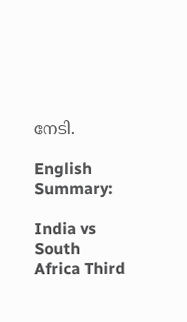നേടി.

English Summary:

India vs South Africa Third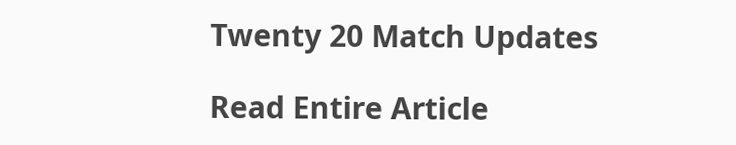Twenty 20 Match Updates

Read Entire Article